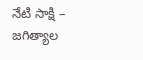నేటి సాక్షి – జగిత్యాల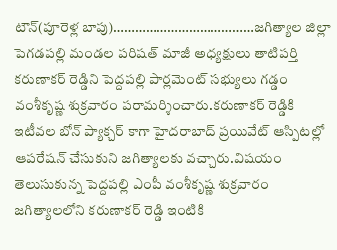టౌన్(పూరెళ్ల బాపు)…………………………………జగిత్యాల జిల్లా పెగడపల్లి మండల పరిషత్ మాజీ అధ్యక్షులు తాటిపర్తి కరుణాకర్ రెడ్డిని పెద్దపల్లి పార్లమెంట్ సభ్యులు గడ్డం వంశీకృష్ణ శుక్రవారం పరామర్శించారు.కరుణాకర్ రెడ్డికి ఇటీవల బోన్ ప్యాక్చర్ కాగా హైదరాబాద్ ప్రయివేట్ ఆస్పిటల్లో ఆపరేషన్ చేసుకుని జగిత్యాలకు వచ్చారు.విషయం తెలుసుకున్న పెద్దపల్లి ఎంపీ వంశీకృష్ణ శుక్రవారం జగిత్యాలలోని కరుణాకర్ రెడ్డి ఇంటికి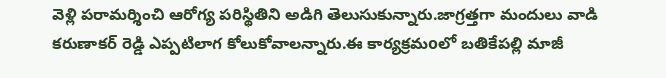వెళ్లి పరామర్శించి ఆరోగ్య పరిస్థితిని అడిగి తెలుసుకున్నారు.జాగ్రత్తగా మందులు వాడి కరుణాకర్ రెడ్డి ఎప్పటిలాగ కోలుకోవాలన్నారు.ఈ కార్యక్రమoలో బతికేపల్లి మాజీ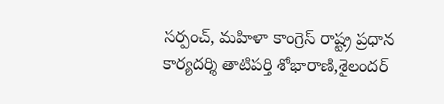సర్పంచ్, మహిళా కాంగ్రెస్ రాష్ట్ర ప్రధాన కార్యదర్శి తాటిపర్తి శోభారాణి,శైలందర్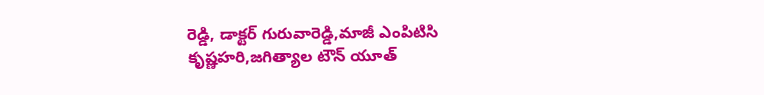రెడ్డి, డాక్టర్ గురువారెడ్డి,మాజీ ఎంపిటిసి కృష్ణహరి,జగిత్యాల టౌన్ యూత్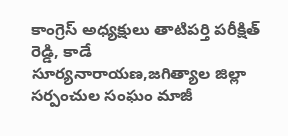కాంగ్రెస్ అధ్యక్షులు తాటిపర్తి పరీక్షిత్ రెడ్డి, కాడే సూర్యనారాయణ,జగిత్యాల జిల్లా సర్పంచుల సంఘం మాజీ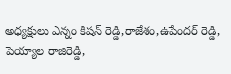అధ్యక్షులు ఎన్నం కిషన్ రెడ్డి,రాజేశం,ఉపేందర్ రెడ్డి, పెయ్యాల రాజిరెడ్డి,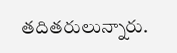తదితరులున్నారు.